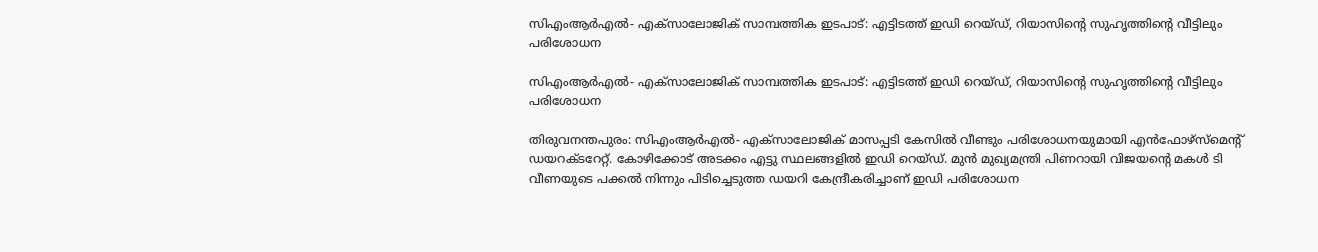സിഎംആര്‍എല്‍- എക്‌സാലോജിക് സാമ്പത്തിക ഇടപാട്: എട്ടിടത്ത് ഇഡി റെയ്ഡ്, റിയാസിന്റെ സുഹൃത്തിന്റെ വീട്ടിലും പരിശോധന

സിഎംആര്‍എല്‍- എക്‌സാലോജിക് സാമ്പത്തിക ഇടപാട്: എട്ടിടത്ത് ഇഡി റെയ്ഡ്, റിയാസിന്റെ സുഹൃത്തിന്റെ വീട്ടിലും പരിശോധന

തിരുവനന്തപുരം: സിഎംആര്‍എല്‍- എക്‌സാലോജിക് മാസപ്പടി കേസില്‍ വീണ്ടും പരിശോധനയുമായി എന്‍ഫോഴ്‌സ്‌മെന്റ് ഡയറക്ടറേറ്റ്. കോഴിക്കോട് അടക്കം എട്ടു സ്ഥലങ്ങളില്‍ ഇഡി റെയ്ഡ്. മുന്‍ മുഖ്യമന്ത്രി പിണറായി വിജയന്റെ മകള്‍ ടി വീണയുടെ പക്കല്‍ നിന്നും പിടിച്ചെടുത്ത ഡയറി കേന്ദ്രീകരിച്ചാണ് ഇഡി പരിശോധന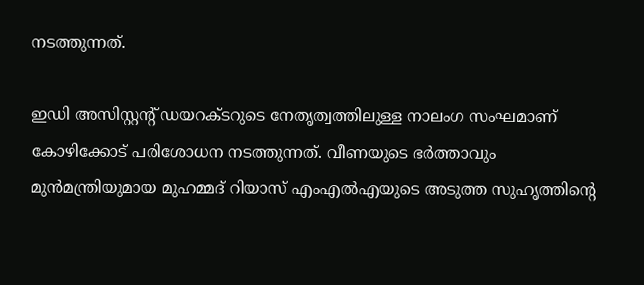നടത്തുന്നത്.

ഇഡി അസിസ്റ്റന്റ് ഡയറക്ടറുടെ നേതൃത്വത്തിലുള്ള നാലംഗ സംഘമാണ് കോഴിക്കോട് പരിശോധന നടത്തുന്നത്. വീണയുടെ ഭര്‍ത്താവും മുന്‍മന്ത്രിയുമായ മുഹമ്മദ് റിയാസ് എംഎല്‍എയുടെ അടുത്ത സുഹൃത്തിന്റെ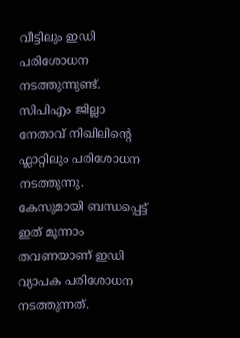വീട്ടിലും ഇഡി പരിശോധന നടത്തുന്നുണ്ട്. സിപിഎം ജില്ലാ നേതാവ് നിഖിലിന്റെ ഫ്ലാറ്റിലും പരിശോധന നടത്തുന്നു. കേസുമായി ബന്ധപ്പെട്ട് ഇത് മൂന്നാം തവണയാണ് ഇഡി വ്യാപക പരിശോധന നടത്തുന്നത്.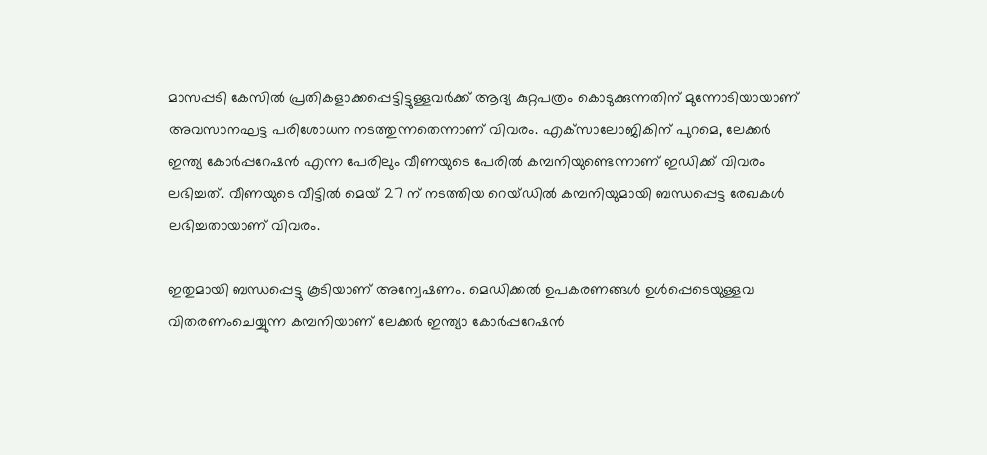മാസപ്പടി കേസില്‍ പ്രതികളാക്കപ്പെട്ടിട്ടുള്ളവര്‍ക്ക് ആദ്യ കുറ്റപത്രം കൊടുക്കുന്നതിന് മുന്നോടിയായാണ് അവസാനഘട്ട പരിശോധന നടത്തുന്നതെന്നാണ് വിവരം. എക്‌സാലോജികിന് പുറമെ, ലേക്കര്‍ ഇന്ത്യ കോര്‍പ്പറേഷന്‍ എന്ന പേരിലും വീണയുടെ പേരില്‍ കമ്പനിയുണ്ടെന്നാണ് ഇഡിക്ക് വിവരം ലഭിച്ചത്. വീണയുടെ വീട്ടില്‍ മെയ് 27 ന് നടത്തിയ റെയ്ഡില്‍ കമ്പനിയുമായി ബന്ധപ്പെട്ട രേഖകള്‍ ലഭിച്ചതായാണ് വിവരം.

ഇതുമായി ബന്ധപ്പെട്ടു കൂടിയാണ് അന്വേഷണം. മെഡിക്കല്‍ ഉപകരണങ്ങള്‍ ഉള്‍പ്പെടെയുള്ളവ വിതരണംചെയ്യുന്ന കമ്പനിയാണ് ലേക്കര്‍ ഇന്ത്യാ കോര്‍പ്പറേഷന്‍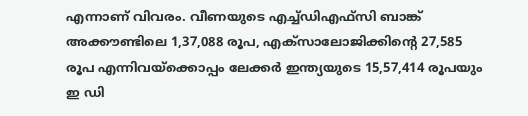എന്നാണ് വിവരം. വീണയുടെ എച്ച്ഡിഎഫ്സി ബാങ്ക് അക്കൗണ്ടിലെ 1,37,088 രൂപ, എക്സാലോജിക്കിന്റെ 27,585 രൂപ എന്നിവയ്ക്കൊപ്പം ലേക്കര്‍ ഇന്ത്യയുടെ 15,57,414 രൂപയും ഇ ഡി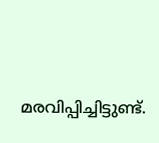മരവിപ്പിച്ചിട്ടുണ്ട്.